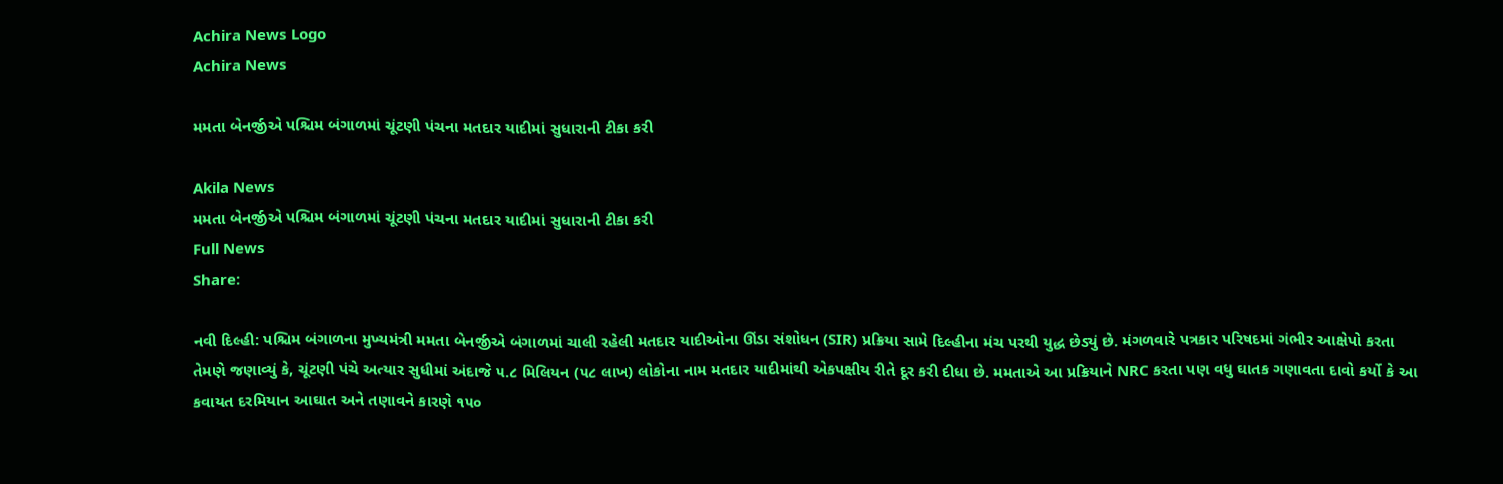Achira News Logo
Achira News

મમતા બેનર્જીએ પશ્ચિમ બંગાળમાં ચૂંટણી પંચના મતદાર યાદીમાં સુધારાની ટીકા કરી

Akila News
મમતા બેનર્જીએ પશ્ચિમ બંગાળમાં ચૂંટણી પંચના મતદાર યાદીમાં સુધારાની ટીકા કરી
Full News
Share:

નવી દિલ્હી: પશ્ચિમ બંગાળના મુખ્યમંત્રી મમતા બેનર્જીએ બંગાળમાં ચાલી રહેલી મતદાર યાદીઓના ઊંડા સંશોધન (SIR) પ્રક્રિયા સામે દિલ્હીના મંચ પરથી યુદ્ધ છેડ્યું છે. મંગળવારે પત્રકાર પરિષદમાં ગંભીર આક્ષેપો કરતા તેમણે જણાવ્યું કે, ચૂંટણી પંચે અત્યાર સુધીમાં અંદાજે ૫.૮ મિલિયન (૫૮ લાખ) લોકોના નામ મતદાર યાદીમાંથી એકપક્ષીય રીતે દૂર કરી દીધા છે. મમતાએ આ પ્રક્રિયાને NRC કરતા પણ વધુ ઘાતક ગણાવતા દાવો કર્યો કે આ કવાયત દરમિયાન આઘાત અને તણાવને કારણે ૧૫૦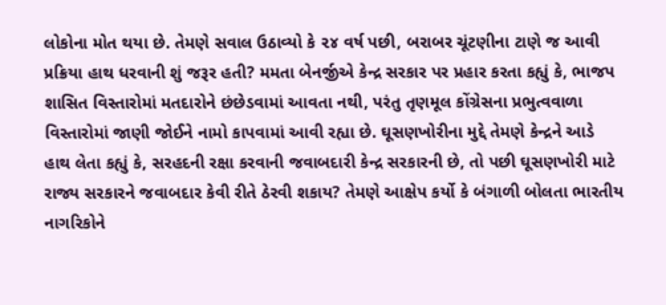લોકોના મોત થયા છે. તેમણે સવાલ ઉઠાવ્યો કે ૨૪ વર્ષ પછી, બરાબર ચૂંટણીના ટાણે જ આવી પ્રક્રિયા હાથ ધરવાની શું જરૂર હતી? મમતા બેનર્જીએ કેન્દ્ર સરકાર પર પ્રહાર કરતા કહ્યું કે, ભાજપ શાસિત વિસ્તારોમાં મતદારોને છંછેડવામાં આવતા નથી, પરંતુ તૃણમૂલ કોંગ્રેસના પ્રભુત્વવાળા વિસ્તારોમાં જાણી જોઈને નામો કાપવામાં આવી રહ્યા છે. ઘૂસણખોરીના મુદ્દે તેમણે કેન્દ્રને આડે હાથ લેતા કહ્યું કે, સરહદની રક્ષા કરવાની જવાબદારી કેન્દ્ર સરકારની છે, તો પછી ઘૂસણખોરી માટે રાજ્ય સરકારને જવાબદાર કેવી રીતે ઠેરવી શકાય? તેમણે આક્ષેપ કર્યો કે બંગાળી બોલતા ભારતીય નાગરિકોને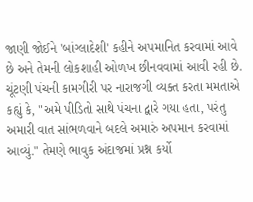જાણી જોઈને 'બાંગ્લાદેશી' કહીને અપમાનિત કરવામાં આવે છે અને તેમની લોકશાહી ઓળખ છીનવવામાં આવી રહી છે. ચૂંટણી પંચની કામગીરી પર નારાજગી વ્યક્ત કરતા મમતાએ કહ્યું કે, "અમે પીડિતો સાથે પંચના દ્વારે ગયા હતા, પરંતુ અમારી વાત સાંભળવાને બદલે અમારું અપમાન કરવામાં આવ્યું." તેમણે ભાવુક અંદાજમાં પ્રશ્ન કર્યો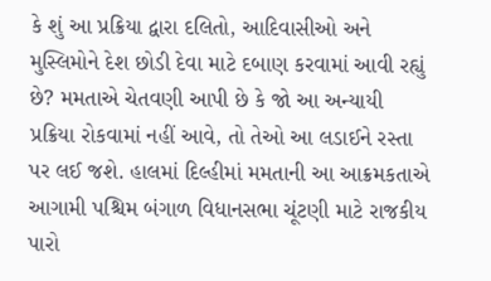કે શું આ પ્રક્રિયા દ્વારા દલિતો, આદિવાસીઓ અને મુસ્લિમોને દેશ છોડી દેવા માટે દબાણ કરવામાં આવી રહ્યું છે? મમતાએ ચેતવણી આપી છે કે જો આ અન્યાયી પ્રક્રિયા રોકવામાં નહીં આવે, તો તેઓ આ લડાઈને રસ્તા પર લઈ જશે. હાલમાં દિલ્હીમાં મમતાની આ આક્રમકતાએ આગામી પશ્ચિમ બંગાળ વિધાનસભા ચૂંટણી માટે રાજકીય પારો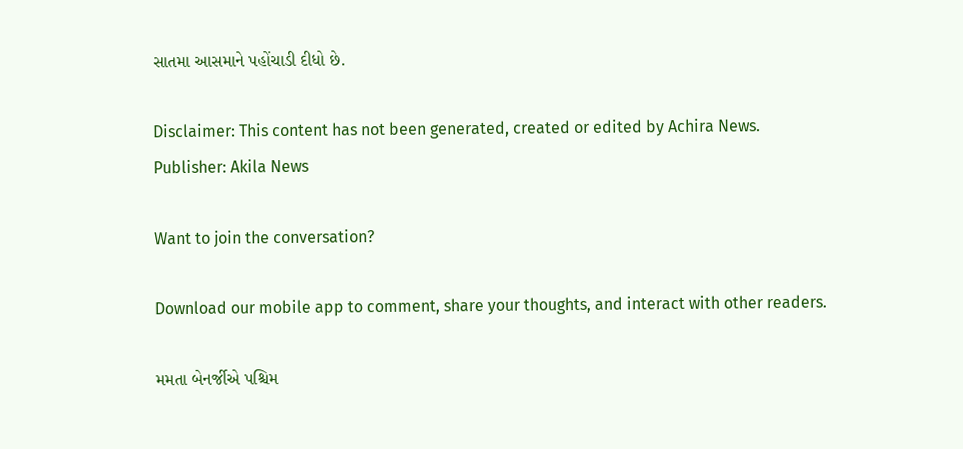સાતમા આસમાને પહોંચાડી દીધો છે.

Disclaimer: This content has not been generated, created or edited by Achira News.
Publisher: Akila News

Want to join the conversation?

Download our mobile app to comment, share your thoughts, and interact with other readers.

મમતા બેનર્જીએ પશ્ચિમ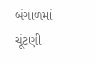બંગાળમાં ચૂંટણી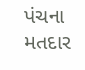પંચના મતદાર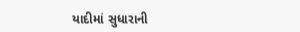યાદીમાં સુધારાની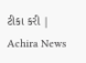ટીકા કરી | Achira News